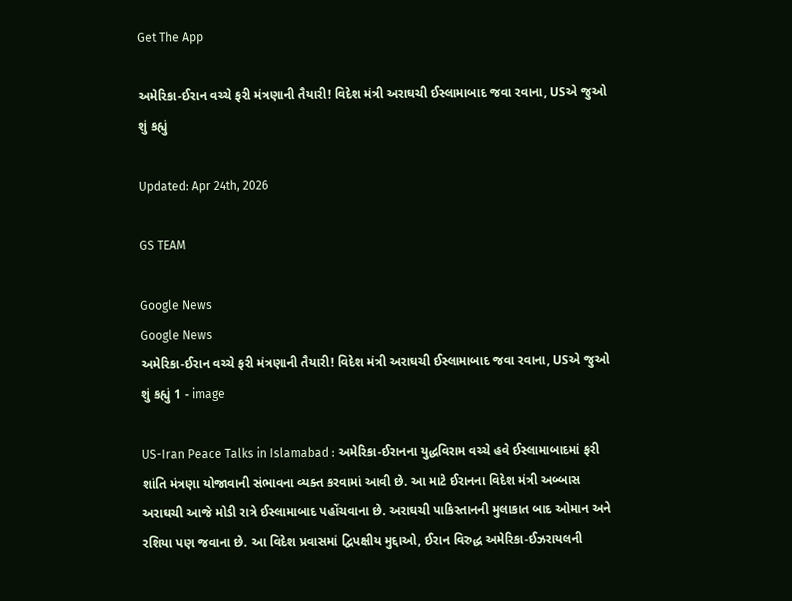Get The App

અમેરિકા-ઈરાન વચ્ચે ફરી મંત્રણાની તૈયારી! વિદેશ મંત્રી અરાઘચી ઈસ્લામાબાદ જવા રવાના, USએ જુઓ શું કહ્યું

Updated: Apr 24th, 2026

GS TEAM

Google News
Google News
અમેરિકા-ઈરાન વચ્ચે ફરી મંત્રણાની તૈયારી! વિદેશ મંત્રી અરાઘચી ઈસ્લામાબાદ જવા રવાના, USએ જુઓ શું કહ્યું 1 - image

US-Iran Peace Talks in Islamabad : અમેરિકા-ઈરાનના યુદ્ધવિરામ વચ્ચે હવે ઈસ્લામાબાદમાં ફરી શાંતિ મંત્રણા યોજાવાની સંભાવના વ્યક્ત કરવામાં આવી છે. આ માટે ઈરાનના વિદેશ મંત્રી અબ્બાસ અરાઘચી આજે મોડી રાત્રે ઈસ્લામાબાદ પહોંચવાના છે. અરાઘચી પાકિસ્તાનની મુલાકાત બાદ ઓમાન અને રશિયા પણ જવાના છે. આ વિદેશ પ્રવાસમાં દ્વિપક્ષીય મુદ્દાઓ, ઈરાન વિરુદ્ધ અમેરિકા-ઈઝરાયલની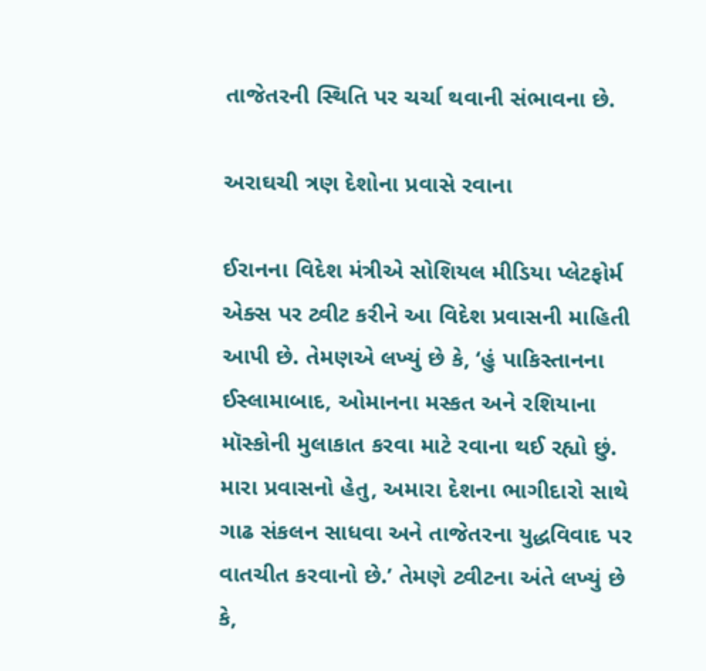તાજેતરની સ્થિતિ પર ચર્ચા થવાની સંભાવના છે.

અરાઘચી ત્રણ દેશોના પ્રવાસે રવાના

ઈરાનના વિદેશ મંત્રીએ સોશિયલ મીડિયા પ્લેટફોર્મ એક્સ પર ટ્વીટ કરીને આ વિદેશ પ્રવાસની માહિતી આપી છે. તેમણએ લખ્યું છે કે, ‘હું પાકિસ્તાનના ઈસ્લામાબાદ, ઓમાનના મસ્કત અને રશિયાના મૉસ્કોની મુલાકાત કરવા માટે રવાના થઈ રહ્યો છું. મારા પ્રવાસનો હેતુ, અમારા દેશના ભાગીદારો સાથે ગાઢ સંકલન સાધવા અને તાજેતરના યુદ્ધવિવાદ પર વાતચીત કરવાનો છે.’ તેમણે ટ્વીટના અંતે લખ્યું છે કે,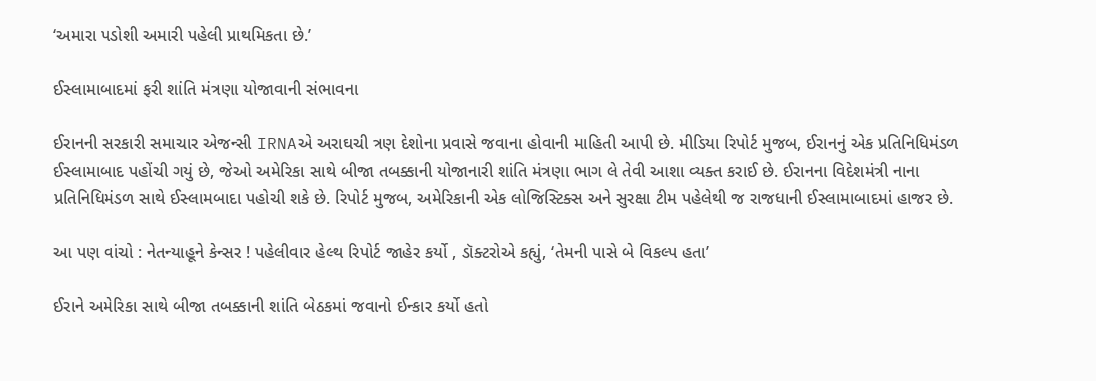‘અમારા પડોશી અમારી પહેલી પ્રાથમિકતા છે.’

ઈસ્લામાબાદમાં ફરી શાંતિ મંત્રણા યોજાવાની સંભાવના

ઈરાનની સરકારી સમાચાર એજન્સી IRNAએ અરાઘચી ત્રણ દેશોના પ્રવાસે જવાના હોવાની માહિતી આપી છે. મીડિયા રિપોર્ટ મુજબ, ઈરાનનું એક પ્રતિનિધિમંડળ ઈસ્લામાબાદ પહોંચી ગયું છે, જેઓ અમેરિકા સાથે બીજા તબક્કાની યોજાનારી શાંતિ મંત્રણા ભાગ લે તેવી આશા વ્યક્ત કરાઈ છે. ઈરાનના વિદેશમંત્રી નાના પ્રતિનિધિમંડળ સાથે ઈસ્લામબાદા પહોચી શકે છે. રિપોર્ટ મુજબ, અમેરિકાની એક લોજિસ્ટિક્સ અને સુરક્ષા ટીમ પહેલેથી જ રાજધાની ઈસ્લામાબાદમાં હાજર છે.

આ પણ વાંચો : નેતન્યાહૂને કેન્સર ! પહેલીવાર હેલ્થ રિપોર્ટ જાહેર કર્યો , ડૉક્ટરોએ કહ્યું, ‘તેમની પાસે બે વિકલ્પ હતા’

ઈરાને અમેરિકા સાથે બીજા તબક્કાની શાંતિ બેઠકમાં જવાનો ઈન્કાર કર્યો હતો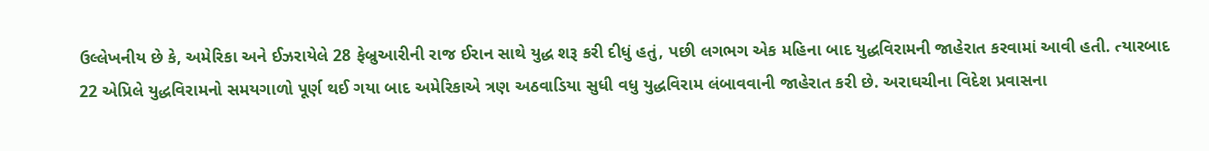ઉલ્લેખનીય છે કે, અમેરિકા અને ઈઝરાયેલે 28 ફેબ્રુઆરીની રાજ ઈરાન સાથે યુદ્ધ શરૂ કરી દીધું હતું, પછી લગભગ એક મહિના બાદ યુદ્ધવિરામની જાહેરાત કરવામાં આવી હતી. ત્યારબાદ 22 એપ્રિલે યુદ્ધવિરામનો સમયગાળો પૂર્ણ થઈ ગયા બાદ અમેરિકાએ ત્રણ અઠવાડિયા સુધી વધુ યુદ્ધવિરામ લંબાવવાની જાહેરાત કરી છે. અરાઘચીના વિદેશ પ્રવાસના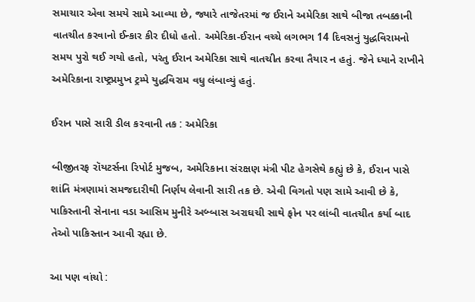સમાચાર એવા સમયે સામે આવ્યા છે, જ્યારે તાજેતરમાં જ ઈરાને અમેરિકા સાથે બીજા તબક્કાની વાતચીત કરવાનો ઈન્કાર કીર દીધો હતો. અમેરિકા-ઈરાન વચ્ચે લગભગ 14 દિવસનું યુદ્ધવિરામનો સમય પુરો થઈ ગયો હતો, પરંતુ ઈરાન અમેરિકા સાથે વાતચીત કરવા તૈયાર ન હતું. જેને ધ્યાને રાખીને અમેરિકાના રાષ્ટ્રપ્રમુખ ટ્રમ્પે યુદ્ધવિરામ વધુ લંબાવ્યું હતું.

ઈરાન પાસે સારી ડીલ કરવાની તક : અમેરિકા

બીજીતરફ રૉયટર્સના રિપોર્ટ મુજબ, અમેરિકાના સંરક્ષણ મંત્રી પીટ હેગસેથે કહ્યું છે કે, ઈરાન પાસે શાંતિ મંત્રણામાં સમજદારીથી નિર્ણય લેવાની સારી તક છે. એવી વિગતો પણ સામે આવી છે કે, પાકિસ્તાની સેનાના વડા આસિમ મુનીરે અબ્બાસ અરાઘચી સાથે ફોન પર લાંબી વાતચીત કર્યા બાદ તેઓ પાકિસ્તાન આવી રહ્યા છે.

આ પણ વાંચો :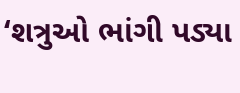‘શત્રુઓ ભાંગી પડ્યા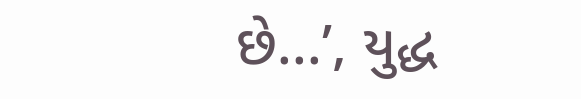છે...’, યુદ્ધ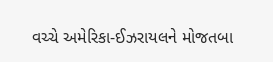વચ્ચે અમેરિકા-ઈઝરાયલને મોજતબા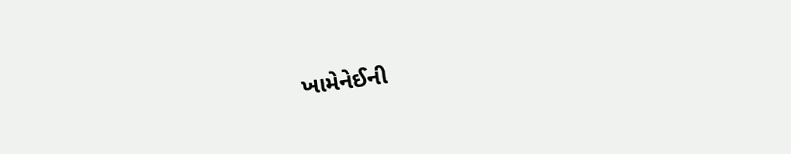ખામેનેઈની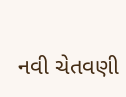નવી ચેતવણી